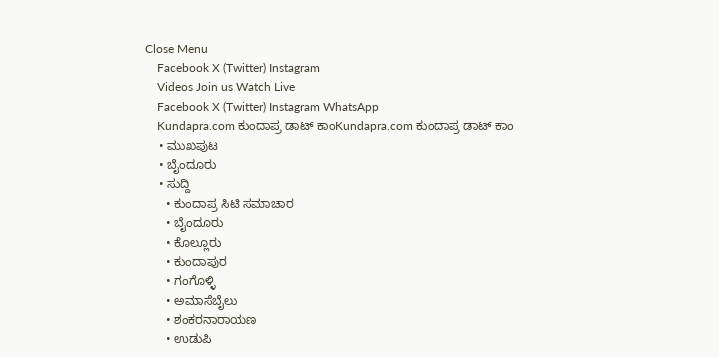Close Menu
    Facebook X (Twitter) Instagram
    Videos Join us Watch Live
    Facebook X (Twitter) Instagram WhatsApp
    Kundapra.com ಕುಂದಾಪ್ರ ಡಾಟ್ ಕಾಂKundapra.com ಕುಂದಾಪ್ರ ಡಾಟ್ ಕಾಂ
    • ಮುಖಪುಟ
    • ಬೈಂದೂರು
    • ಸುದ್ದಿ
      • ಕುಂದಾಪ್ರ ಸಿಟಿ ಸಮಾಚಾರ
      • ಬೈಂದೂರು
      • ಕೊಲ್ಲೂರು
      • ಕುಂದಾಪುರ
      • ಗಂಗೊಳ್ಳಿ
      • ಅಮಾಸೆಬೈಲು
      • ಶಂಕರನಾರಾಯಣ
      • ಉಡುಪಿ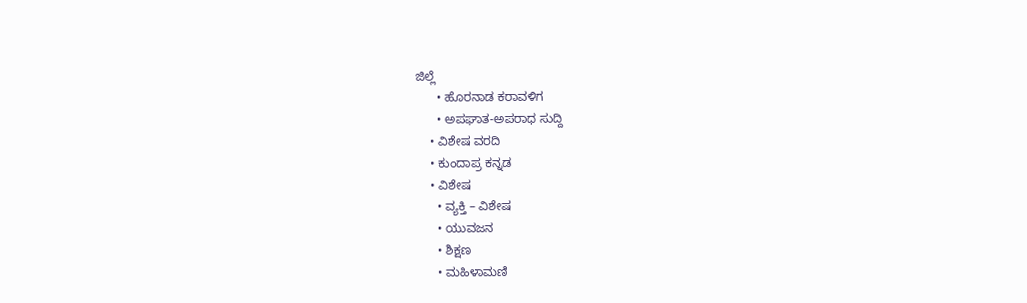ಜಿಲ್ಲೆ
      • ಹೊರನಾಡ ಕರಾವಳಿಗ
      • ಅಪಘಾತ-ಅಪರಾಧ ಸುದ್ದಿ
    • ವಿಶೇಷ ವರದಿ
    • ಕುಂದಾಪ್ರ ಕನ್ನಡ
    • ವಿಶೇಷ
      • ವ್ಯಕ್ತಿ – ವಿಶೇಷ
      • ಯುವಜನ
      • ಶಿಕ್ಷಣ
      • ಮಹಿಳಾಮಣಿ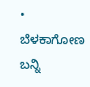• ಬೆಳಕಾಗೋಣ ಬನ್ನಿ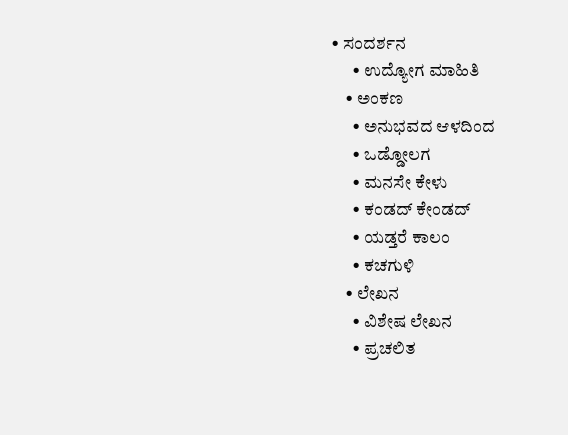• ಸಂದರ್ಶನ
      • ಉದ್ಯೋಗ ಮಾಹಿತಿ
    • ಅಂಕಣ
      • ಅನುಭವದ ಆಳದಿಂದ
      • ಒಡ್ಡೋಲಗ
      • ಮನಸೇ ಕೇಳು
      • ಕಂಡದ್ ಕೇಂಡದ್
      • ಯಡ್ತರೆ ಕಾಲಂ
      • ಕಚಗುಳಿ
    • ಲೇಖನ
      • ವಿಶೇಷ ಲೇಖನ
      • ಪ್ರಚಲಿತ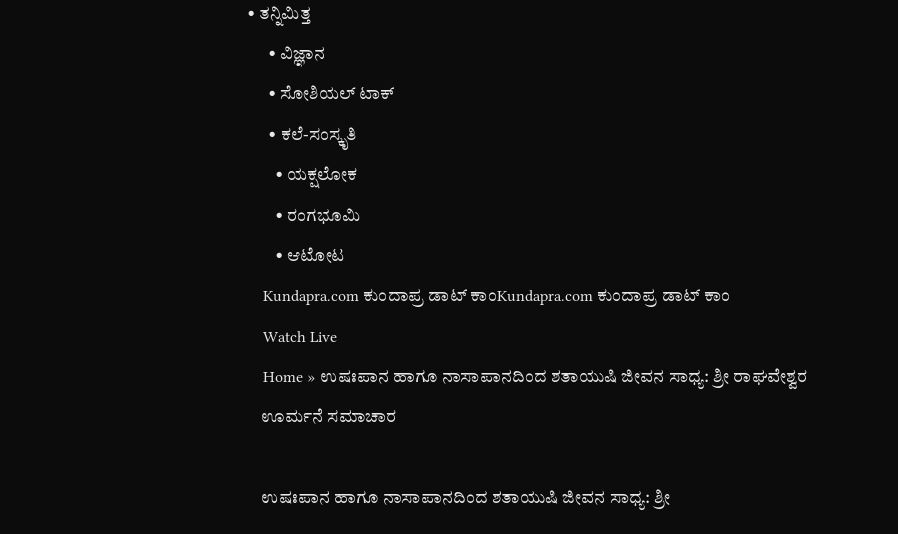• ತನ್ನಿಮಿತ್ತ
      • ವಿಜ್ಞಾನ
      • ಸೋಶಿಯಲ್ ಟಾಕ್
      • ಕಲೆ-ಸಂಸ್ಕೃತಿ
        • ಯಕ್ಷಲೋಕ
        • ರಂಗಭೂಮಿ
        • ಆಟೋಟ
    Kundapra.com ಕುಂದಾಪ್ರ ಡಾಟ್ ಕಾಂKundapra.com ಕುಂದಾಪ್ರ ಡಾಟ್ ಕಾಂ
    Watch Live
    Home » ಉಷಃಪಾನ ಹಾಗೂ ನಾಸಾಪಾನದಿಂದ ಶತಾಯುಷಿ ಜೀವನ ಸಾಧ್ಯ: ಶ್ರೀ ರಾಘವೇಶ್ವರ
    ಊರ್ಮನೆ ಸಮಾಚಾರ

    ಉಷಃಪಾನ ಹಾಗೂ ನಾಸಾಪಾನದಿಂದ ಶತಾಯುಷಿ ಜೀವನ ಸಾಧ್ಯ: ಶ್ರೀ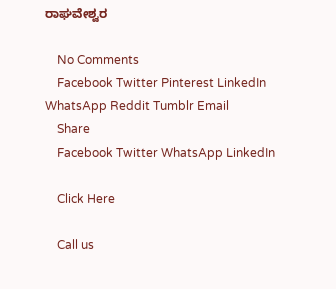ರಾಘವೇಶ್ವರ

    No Comments
    Facebook Twitter Pinterest LinkedIn WhatsApp Reddit Tumblr Email
    Share
    Facebook Twitter WhatsApp LinkedIn

    Click Here

    Call us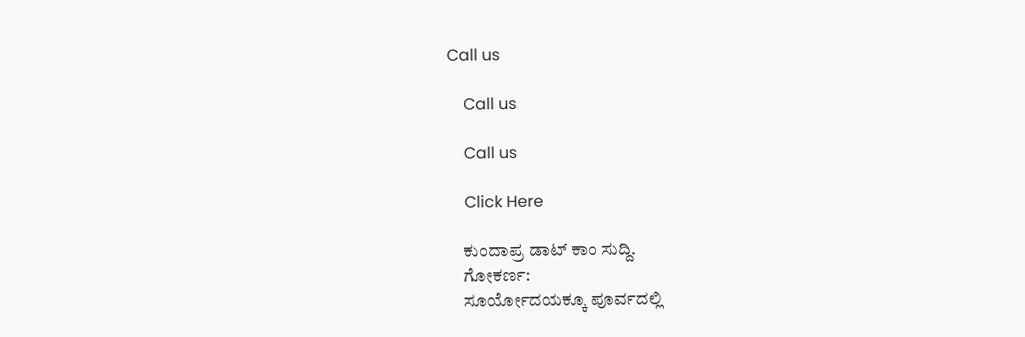Call us

    Call us

    Call us

    Click Here

    ಕುಂದಾಪ್ರ ಡಾಟ್‌ ಕಾಂ ಸುದ್ದಿ.
    ಗೋಕರ್ಣ:
    ಸೂರ್ಯೋದಯಕ್ಕೂ ಪೂರ್ವದಲ್ಲಿ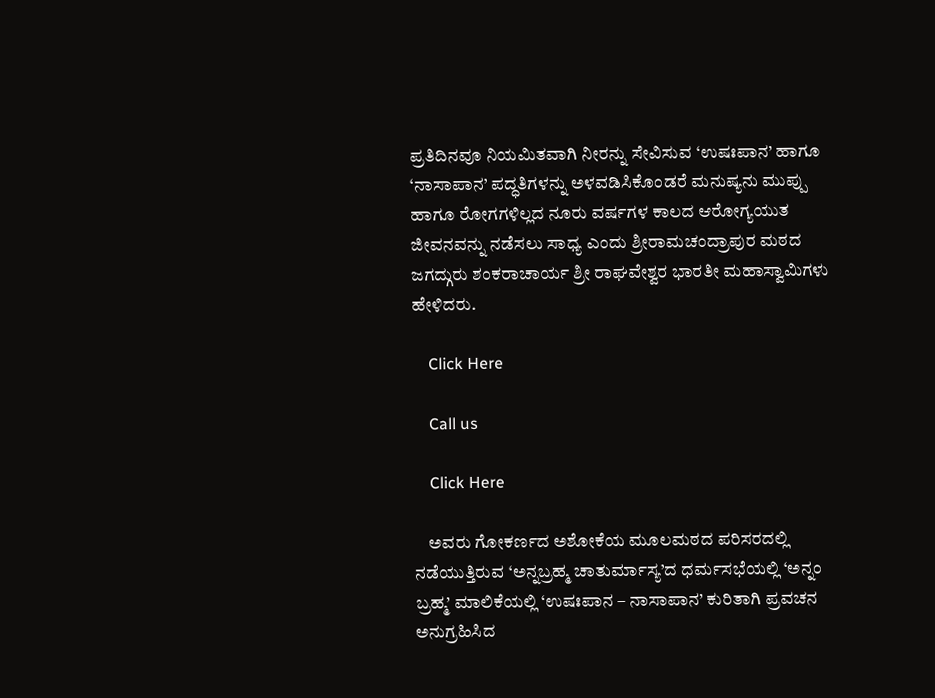ಪ್ರತಿದಿನವೂ ನಿಯಮಿತವಾಗಿ ನೀರನ್ನು ಸೇವಿಸುವ ‘ಉಷಃಪಾನ’ ಹಾಗೂ ‘ನಾಸಾಪಾನ’ ಪದ್ಧತಿಗಳನ್ನು ಅಳವಡಿಸಿಕೊಂಡರೆ ಮನುಷ್ಯನು ಮುಪ್ಪು ಹಾಗೂ ರೋಗಗಳಿಲ್ಲದ ನೂರು ವರ್ಷಗಳ ಕಾಲದ ಆರೋಗ್ಯಯುತ ಜೀವನವನ್ನು ನಡೆಸಲು ಸಾಧ್ಯ ಎಂದು ಶ್ರೀರಾಮಚಂದ್ರಾಪುರ ಮಠದ ಜಗದ್ಗುರು ಶಂಕರಾಚಾರ್ಯ ಶ್ರೀ ರಾಘವೇಶ್ವರ ಭಾರತೀ ಮಹಾಸ್ವಾಮಿಗಳು ಹೇಳಿದರು.

    Click Here

    Call us

    Click Here

    ಅವರು ಗೋಕರ್ಣದ ಅಶೋಕೆಯ ಮೂಲಮಠದ ಪರಿಸರದಲ್ಲಿ ನಡೆಯುತ್ತಿರುವ ‘ಅನ್ನಬ್ರಹ್ಮ ಚಾತುರ್ಮಾಸ್ಯ’ದ ಧರ್ಮಸಭೆಯಲ್ಲಿ ‘ಅನ್ನಂ ಬ್ರಹ್ಮ’ ಮಾಲಿಕೆಯಲ್ಲಿ ‘ಉಷಃಪಾನ – ನಾಸಾಪಾನ’ ಕುರಿತಾಗಿ ಪ್ರವಚನ ಅನುಗ್ರಹಿಸಿದ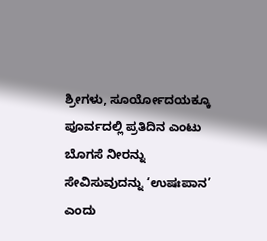ಶ್ರೀಗಳು, ಸೂರ್ಯೋದಯಕ್ಕೂ ಪೂರ್ವದಲ್ಲಿ ಪ್ರತಿದಿನ ಎಂಟು ಬೊಗಸೆ ನೀರನ್ನು ಸೇವಿಸುವುದನ್ನು ‘ಉಷಃಪಾನ’ ಎಂದು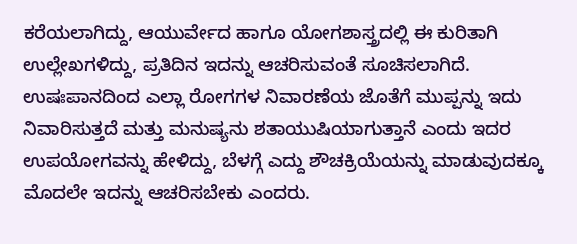ಕರೆಯಲಾಗಿದ್ದು, ಆಯುರ್ವೇದ ಹಾಗೂ ಯೋಗಶಾಸ್ತ್ರದಲ್ಲಿ ಈ ಕುರಿತಾಗಿ ಉಲ್ಲೇಖಗಳಿದ್ದು, ಪ್ರತಿದಿನ ಇದನ್ನು ಆಚರಿಸುವಂತೆ ಸೂಚಿಸಲಾಗಿದೆ. ಉಷಃಪಾನದಿಂದ ಎಲ್ಲಾ ರೋಗಗಳ ನಿವಾರಣೆಯ ಜೊತೆಗೆ ಮುಪ್ಪನ್ನು ಇದು ನಿವಾರಿಸುತ್ತದೆ ಮತ್ತು ಮನುಷ್ಯನು ಶತಾಯುಷಿಯಾಗುತ್ತಾನೆ ಎಂದು ಇದರ ಉಪಯೋಗವನ್ನು ಹೇಳಿದ್ದು, ಬೆಳಗ್ಗೆ ಎದ್ದು ಶೌಚಕ್ರಿಯೆಯನ್ನು ಮಾಡುವುದಕ್ಕೂ ಮೊದಲೇ ಇದನ್ನು ಆಚರಿಸಬೇಕು ಎಂದರು.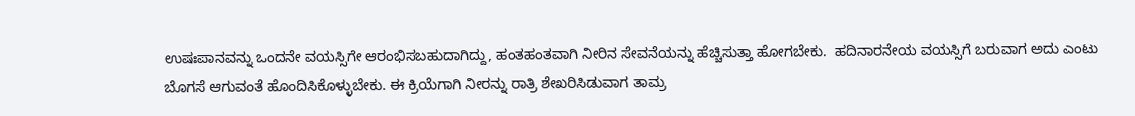ಉಷಃಪಾನವನ್ನು ಒಂದನೇ ವಯಸ್ಸಿಗೇ ಆರಂಭಿಸಬಹುದಾಗಿದ್ದು, ಹಂತಹಂತವಾಗಿ ನೀರಿನ ಸೇವನೆಯನ್ನು ಹೆಚ್ಚಿಸುತ್ತಾ ಹೋಗಬೇಕು.  ಹದಿನಾರನೇಯ ವಯಸ್ಸಿಗೆ ಬರುವಾಗ ಅದು ಎಂಟು ಬೊಗಸೆ ಆಗುವಂತೆ ಹೊಂದಿಸಿಕೊಳ್ಳುಬೇಕು. ಈ ಕ್ರಿಯೆಗಾಗಿ ನೀರನ್ನು ರಾತ್ರಿ ಶೇಖರಿಸಿಡುವಾಗ ತಾಮ್ರ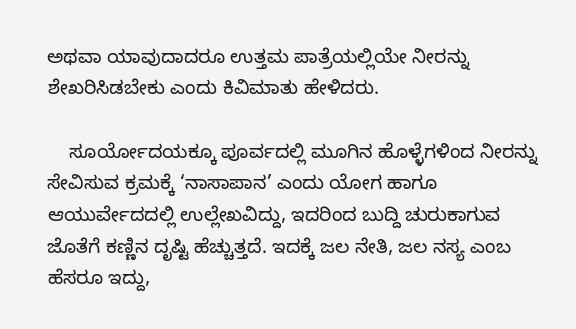ಅಥವಾ ಯಾವುದಾದರೂ ಉತ್ತಮ ಪಾತ್ರೆಯಲ್ಲಿಯೇ ನೀರನ್ನು ಶೇಖರಿಸಿಡಬೇಕು ಎಂದು ಕಿವಿಮಾತು ಹೇಳಿದರು.

    ಸೂರ್ಯೋದಯಕ್ಕೂ ಪೂರ್ವದಲ್ಲಿ ಮೂಗಿನ ಹೊಳ್ಳೆಗಳಿಂದ ನೀರನ್ನು ಸೇವಿಸುವ ಕ್ರಮಕ್ಕೆ ‘ನಾಸಾಪಾನ’ ಎಂದು ಯೋಗ ಹಾಗೂ ಆಯುರ್ವೇದದಲ್ಲಿ ಉಲ್ಲೇಖವಿದ್ದು, ಇದರಿಂದ ಬುದ್ದಿ ಚುರುಕಾಗುವ ಜೊತೆಗೆ ಕಣ್ಣಿನ ದೃಷ್ಟಿ ಹೆಚ್ಚುತ್ತದೆ. ಇದಕ್ಕೆ ಜಲ ನೇತಿ, ಜಲ ನಸ್ಯ ಎಂಬ ಹೆಸರೂ ಇದ್ದು,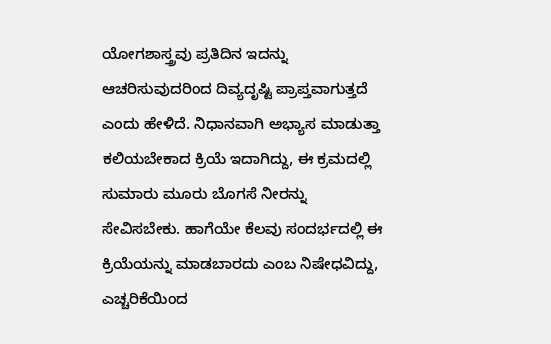ಯೋಗಶಾಸ್ತ್ರವು ಪ್ರತಿದಿನ ಇದನ್ನು ಆಚರಿಸುವುದರಿಂದ ದಿವ್ಯದೃಷ್ಟಿ ಪ್ರಾಪ್ತವಾಗುತ್ತದೆ ಎಂದು ಹೇಳಿದೆ. ನಿಧಾನವಾಗಿ ಅಭ್ಯಾಸ ಮಾಡುತ್ತಾ ಕಲಿಯಬೇಕಾದ ಕ್ರಿಯೆ ಇದಾಗಿದ್ದು, ಈ ಕ್ರಮದಲ್ಲಿ ಸುಮಾರು ಮೂರು ಬೊಗಸೆ ನೀರನ್ನು ಸೇವಿಸಬೇಕು. ಹಾಗೆಯೇ ಕೆಲವು ಸಂದರ್ಭದಲ್ಲಿ ಈ ಕ್ರಿಯೆಯನ್ನು ಮಾಡಬಾರದು ಎಂಬ ನಿಷೇಧವಿದ್ದು, ಎಚ್ಚರಿಕೆಯಿಂದ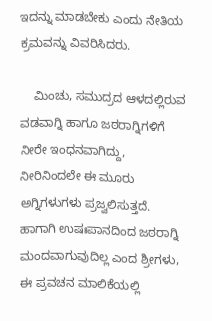ಇದನ್ನು ಮಾಡಬೇಕು ಎಂದು ನೇತಿಯ ಕ್ರಮವನ್ನು ವಿವರಿಸಿದರು.

    ಮಿಂಚು, ಸಮುದ್ರದ ಆಳದಲ್ಲಿರುವ ವಡವಾಗ್ನಿ ಹಾಗೂ ಜಠರಾಗ್ನಿಗಳಿಗೆ ನೀರೇ ಇಂಧನವಾಗಿದ್ದು, ನೀರಿನಿಂದಲೇ ಈ ಮೂರು ಅಗ್ನಿಗಳುಗಳು ಪ್ರಜ್ವಲಿಸುತ್ತದೆ. ಹಾಗಾಗಿ ಉಷಃಪಾನದಿಂದ ಜಠರಾಗ್ನಿ ಮಂದವಾಗುವುದಿಲ್ಲ ಎಂದ ಶ್ರೀಗಳು, ಈ ಪ್ರವಚನ ಮಾಲಿಕೆಯಲ್ಲಿ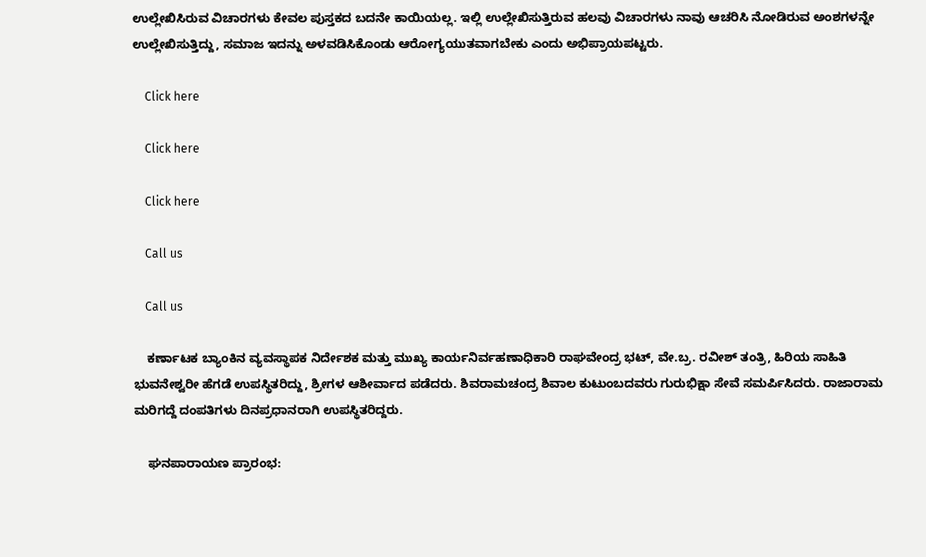ಉಲ್ಲೇಖಿಸಿರುವ ವಿಚಾರಗಳು ಕೇವಲ ಪುಸ್ತಕದ ಬದನೇ ಕಾಯಿಯಲ್ಲ. ಇಲ್ಲಿ ಉಲ್ಲೇಖಿಸುತ್ತಿರುವ ಹಲವು ವಿಚಾರಗಳು ನಾವು ಆಚರಿಸಿ ನೋಡಿರುವ ಅಂಶಗಳನ್ನೇ ಉಲ್ಲೇಖಿಸುತ್ತಿದ್ದು, ಸಮಾಜ ಇದನ್ನು ಅಳವಡಿಸಿಕೊಂಡು ಆರೋಗ್ಯಯುತವಾಗಬೇಕು ಎಂದು ಅಭಿಪ್ರಾಯಪಟ್ಟರು.

    Click here

    Click here

    Click here

    Call us

    Call us

    ಕರ್ಣಾಟಕ ಬ್ಯಾಂಕಿನ ವ್ಯವಸ್ಥಾಪಕ ನಿರ್ದೇಶಕ ಮತ್ತು ಮುಖ್ಯ ಕಾರ್ಯನಿರ್ವಹಣಾಧಿಕಾರಿ ರಾಘವೇಂದ್ರ ಭಟ್, ವೇ.ಬ್ರ. ರವೀಶ್ ತಂತ್ರಿ, ಹಿರಿಯ ಸಾಹಿತಿ ಭುವನೇಶ್ವರೀ ಹೆಗಡೆ ಉಪಸ್ಥಿತರಿದ್ದು, ಶ್ರೀಗಳ ಆಶೀರ್ವಾದ ಪಡೆದರು. ಶಿವರಾಮಚಂದ್ರ ಶಿವಾಲ ಕುಟುಂಬದವರು ಗುರುಭಿಕ್ಷಾ ಸೇವೆ ಸಮರ್ಪಿಸಿದರು. ರಾಜಾರಾಮ ಮರಿಗದ್ದೆ ದಂಪತಿಗಳು ದಿನಪ್ರಧಾನರಾಗಿ ಉಪಸ್ಥಿತರಿದ್ದರು.

    ಘನಪಾರಾಯಣ ಪ್ರಾರಂಭ: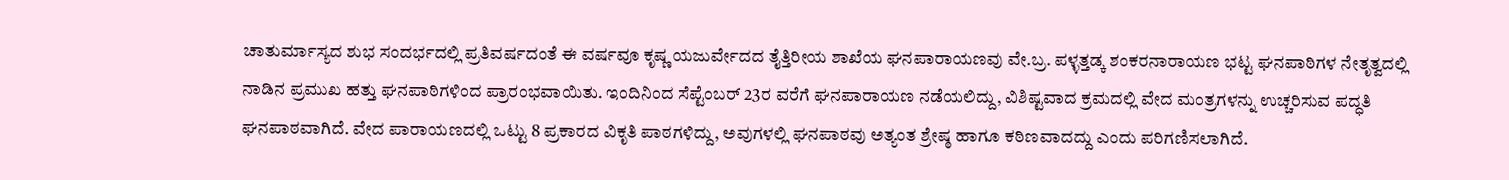ಚಾತುರ್ಮಾಸ್ಯದ ಶುಭ ಸಂದರ್ಭದಲ್ಲಿ ಪ್ರತಿವರ್ಷದಂತೆ ಈ ವರ್ಷವೂ ಕೃಷ್ಣ ಯಜುರ್ವೇದದ ತೈತ್ತಿರೀಯ ಶಾಖೆಯ ಘನಪಾರಾಯಣವು ವೇ.ಬ್ರ. ಪಳ್ಳತ್ತಡ್ಕ ಶಂಕರನಾರಾಯಣ ಭಟ್ಟ ಘನಪಾಠಿಗಳ ನೇತೃತ್ವದಲ್ಲಿ ನಾಡಿನ ಪ್ರಮುಖ ಹತ್ತು ಘನಪಾಠಿಗಳಿಂದ ಪ್ರಾರಂಭವಾಯಿತು. ಇಂದಿನಿಂದ ಸೆಪ್ಟೆಂಬರ್ 23ರ ವರೆಗೆ ಘನಪಾರಾಯಣ ನಡೆಯಲಿದ್ದು, ವಿಶಿಷ್ಟವಾದ ಕ್ರಮದಲ್ಲಿ ವೇದ ಮಂತ್ರಗಳನ್ನು ಉಚ್ಚರಿಸುವ ಪದ್ಧತಿ ಘನಪಾಠವಾಗಿದೆ. ವೇದ ಪಾರಾಯಣದಲ್ಲಿ ಒಟ್ಟು 8 ಪ್ರಕಾರದ ವಿಕೃತಿ ಪಾಠಗಳಿದ್ದು, ಅವುಗಳಲ್ಲಿ ಘನಪಾಠವು ಅತ್ಯಂತ ಶ್ರೇಷ್ಠ ಹಾಗೂ ಕಠಿಣವಾದದ್ದು ಎಂದು ಪರಿಗಣಿಸಲಾಗಿದೆ.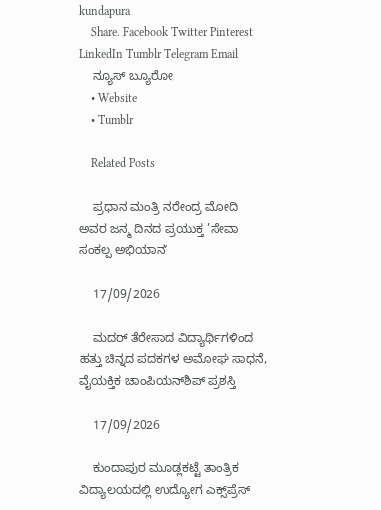kundapura
    Share. Facebook Twitter Pinterest LinkedIn Tumblr Telegram Email
    ನ್ಯೂಸ್ ಬ್ಯೂರೋ
    • Website
    • Tumblr

    Related Posts

    ಪ್ರಧಾನ ಮಂತ್ರಿ ನರೇಂದ್ರ ಮೋದಿ ಅವರ ಜನ್ಮ ದಿನದ ಪ್ರಯುಕ್ತ ’ಸೇವಾ ಸಂಕಲ್ಪ ಅಭಿಯಾನʼ

    17/09/2026

    ಮದರ್ ತೆರೇಸಾದ ವಿದ್ಯಾರ್ಥಿಗಳಿಂದ ಹತ್ತು ಚಿನ್ನದ ಪದಕಗಳ ಅಮೋಘ ಸಾಧನೆ, ವೈಯಕ್ತಿಕ ಚಾಂಪಿಯನ್‌ಶಿಪ್‌ ಪ್ರಶಸ್ತಿ

    17/09/2026

    ಕುಂದಾಪುರ ಮೂಡ್ಲಕಟ್ಟೆ ತಾಂತ್ರಿಕ ವಿದ್ಯಾಲಯದಲ್ಲಿ ಉದ್ಯೋಗ ಎಕ್ಸ್‌ಪ್ರೆಸ್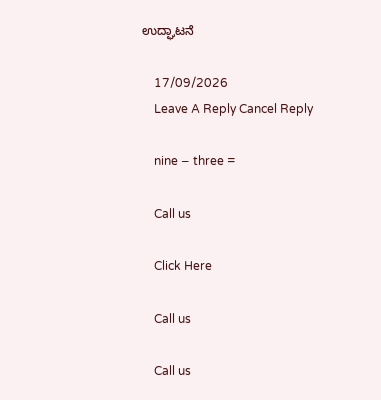ಉದ್ಘಾಟನೆ

    17/09/2026
    Leave A Reply Cancel Reply

    nine − three =

    Call us

    Click Here

    Call us

    Call us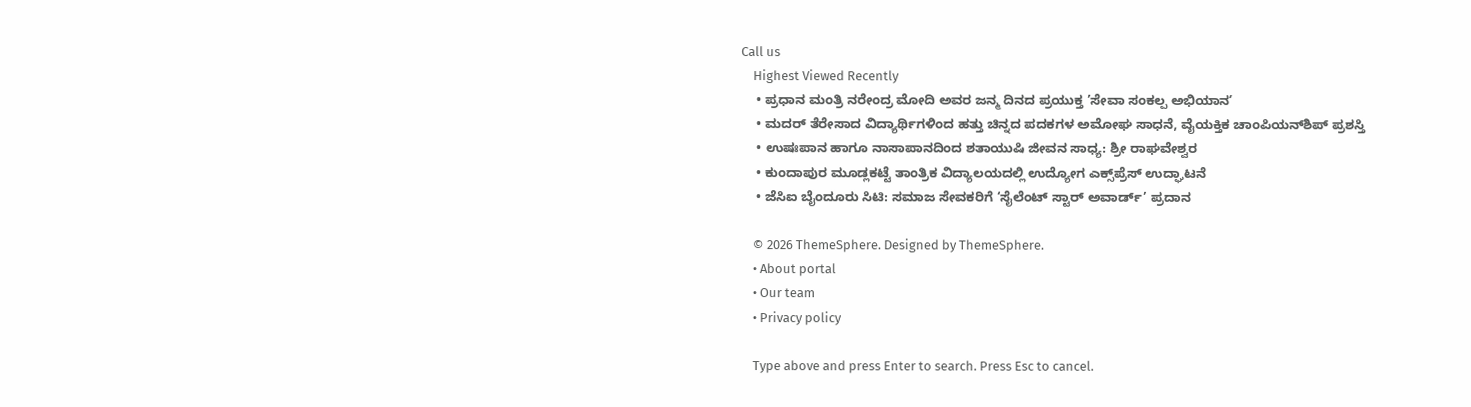Call us
    Highest Viewed Recently
    • ಪ್ರಧಾನ ಮಂತ್ರಿ ನರೇಂದ್ರ ಮೋದಿ ಅವರ ಜನ್ಮ ದಿನದ ಪ್ರಯುಕ್ತ ’ಸೇವಾ ಸಂಕಲ್ಪ ಅಭಿಯಾನʼ
    • ಮದರ್ ತೆರೇಸಾದ ವಿದ್ಯಾರ್ಥಿಗಳಿಂದ ಹತ್ತು ಚಿನ್ನದ ಪದಕಗಳ ಅಮೋಘ ಸಾಧನೆ, ವೈಯಕ್ತಿಕ ಚಾಂಪಿಯನ್‌ಶಿಪ್‌ ಪ್ರಶಸ್ತಿ
    • ಉಷಃಪಾನ ಹಾಗೂ ನಾಸಾಪಾನದಿಂದ ಶತಾಯುಷಿ ಜೀವನ ಸಾಧ್ಯ: ಶ್ರೀ ರಾಘವೇಶ್ವರ
    • ಕುಂದಾಪುರ ಮೂಡ್ಲಕಟ್ಟೆ ತಾಂತ್ರಿಕ ವಿದ್ಯಾಲಯದಲ್ಲಿ ಉದ್ಯೋಗ ಎಕ್ಸ್‌ಪ್ರೆಸ್ ಉದ್ಘಾಟನೆ
    • ಜೆಸಿಐ ಬೈಂದೂರು ಸಿಟಿ: ಸಮಾಜ ಸೇವಕರಿಗೆ ‘ಸೈಲೆಂಟ್ ಸ್ಟಾರ್ ಅವಾರ್ಡ್’ ಪ್ರದಾನ

    © 2026 ThemeSphere. Designed by ThemeSphere.
    • About portal
    • Our team
    • Privacy policy

    Type above and press Enter to search. Press Esc to cancel.